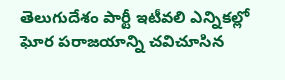తెలుగుదేశం పార్టీ ఇటీవలి ఎన్నికల్లో ఘోర పరాజయాన్ని చవిచూసిన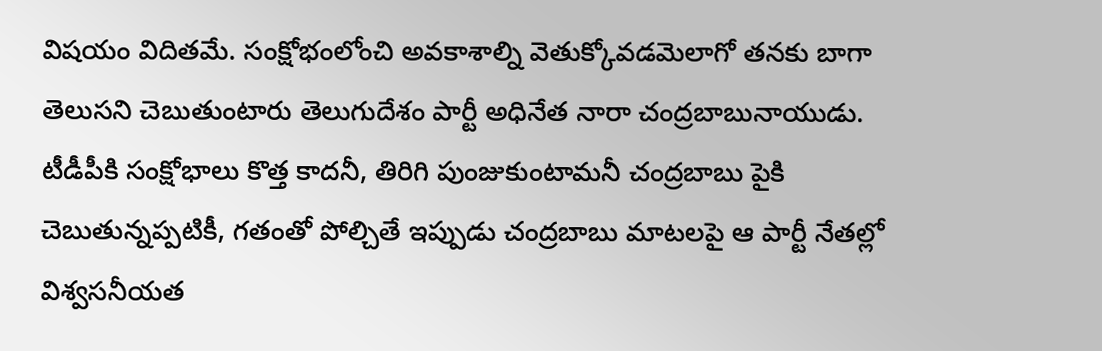విషయం విదితమే. సంక్షోభంలోంచి అవకాశాల్ని వెతుక్కోవడమెలాగో తనకు బాగా తెలుసని చెబుతుంటారు తెలుగుదేశం పార్టీ అధినేత నారా చంద్రబాబునాయుడు. టీడీపీకి సంక్షోభాలు కొత్త కాదనీ, తిరిగి పుంజుకుంటామనీ చంద్రబాబు పైకి చెబుతున్నప్పటికీ, గతంతో పోల్చితే ఇప్పుడు చంద్రబాబు మాటలపై ఆ పార్టీ నేతల్లో విశ్వసనీయత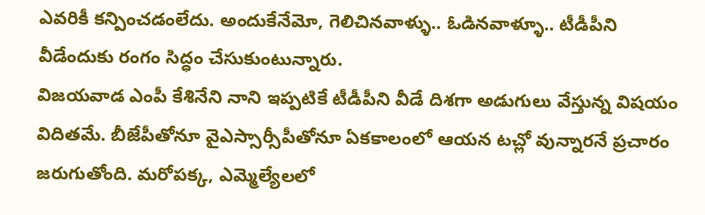ఎవరికీ కన్పించడంలేదు. అందుకేనేమో, గెలిచినవాళ్ళు.. ఓడినవాళ్ళూ.. టీడీపీని వీడేందుకు రంగం సిద్ధం చేసుకుంటున్నారు.
విజయవాడ ఎంపీ కేశినేని నాని ఇప్పటికే టీడీపీని వీడే దిశగా అడుగులు వేస్తున్న విషయం విదితమే. బీజేపీతోనూ వైఎస్సార్సీపీతోనూ ఏకకాలంలో ఆయన టచ్లో వున్నారనే ప్రచారం జరుగుతోంది. మరోపక్క, ఎమ్మెల్యేలలో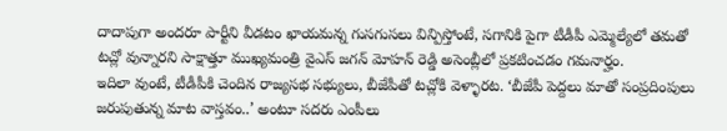దాదాపుగా అందరూ పార్టీని వీడటం ఖాయమన్న గుసగుసలు విన్పిస్తోంటే, సగానికి పైగా టీడీపీ ఎమ్మెల్యేలో తమతో టచ్లో వున్నారని సాక్షాత్తూ ముఖ్యమంత్రి వైఎస్ జగన్ మోహన్ రెడ్డి అసెంబ్లీలో ప్రకటించడం గమనార్హం.
ఇదిలా వుంటే, టీడీపీకి చెందిన రాజ్యసభ సభ్యులు, బీజేపీతో టచ్లోకి వెళ్ళారట. ‘బీజేపీ పెద్దలు మాతో సంప్రదింపులు జరుపుతున్న మాట వాస్తవం..’ అంటూ సదరు ఎంపీలు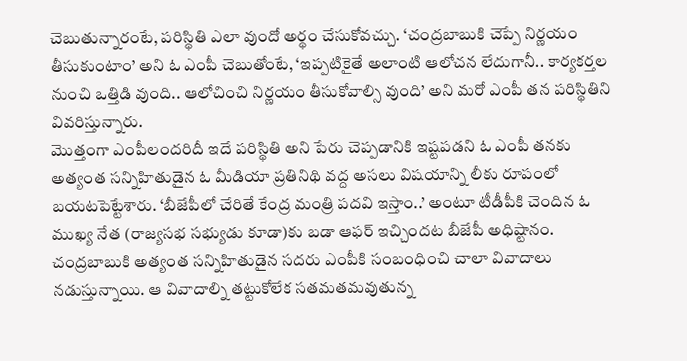చెబుతున్నారంటే, పరిస్థితి ఎలా వుందో అర్థం చేసుకోవచ్చు. ‘చంద్రబాబుకి చెప్పే నిర్ణయం తీసుకుంటాం’ అని ఓ ఎంపీ చెబుతోంటే, ‘ఇప్పటికైతే అలాంటి ఆలోచన లేదుగానీ.. కార్యకర్తల నుంచి ఒత్తిడి వుంది.. ఆలోచించి నిర్ణయం తీసుకోవాల్సి వుంది’ అని మరో ఎంపీ తన పరిస్థితిని వివరిస్తున్నారు.
మొత్తంగా ఎంపీలందరిదీ ఇదే పరిస్థితి అని పేరు చెప్పడానికి ఇష్టపడని ఓ ఎంపీ తనకు అత్యంత సన్నిహితుడైన ఓ మీడియా ప్రతినిథి వద్ద అసలు విషయాన్ని లీకు రూపంలో బయటపెట్టేశారు. ‘బీజేపీలో చేరితే కేంద్ర మంత్రి పదవి ఇస్తాం..’ అంటూ టీడీపీకి చెందిన ఓ ముఖ్య నేత (రాజ్యసభ సభ్యుడు కూడా)కు బడా ఆఫర్ ఇచ్చిందట బీజేపీ అధిష్టానం. చంద్రబాబుకి అత్యంత సన్నిహితుడైన సదరు ఎంపీకి సంబంధించి చాలా వివాదాలు నడుస్తున్నాయి. ఆ వివాదాల్ని తట్టుకోలేక సతమతమవుతున్న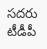సదరు టీడీపీ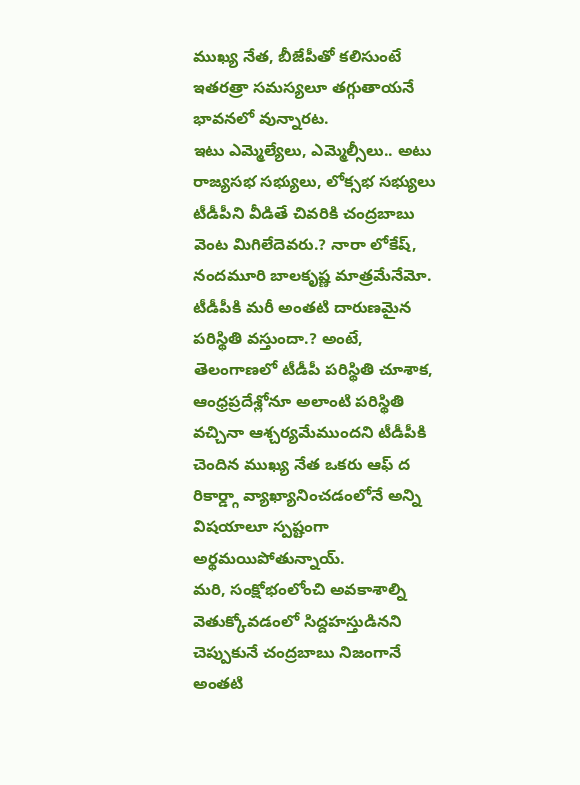ముఖ్య నేత, బీజేపీతో కలిసుంటే ఇతరత్రా సమస్యలూ తగ్గుతాయనే భావనలో వున్నారట.
ఇటు ఎమ్మెల్యేలు, ఎమ్మెల్సీలు.. అటు రాజ్యసభ సభ్యులు, లోక్సభ సభ్యులు టీడీపీని వీడితే చివరికి చంద్రబాబు వెంట మిగిలేదెవరు.? నారా లోకేష్, నందమూరి బాలకృష్ణ మాత్రమేనేమో. టీడీపీకి మరీ అంతటి దారుణమైన పరిస్థితి వస్తుందా.? అంటే, తెలంగాణలో టీడీపీ పరిస్థితి చూశాక, ఆంధ్రప్రదేశ్లోనూ అలాంటి పరిస్థితి వచ్చినా ఆశ్చర్యమేముందని టీడీపీకి చెందిన ముఖ్య నేత ఒకరు ఆఫ్ ద రికార్డ్గా వ్యాఖ్యానించడంలోనే అన్ని విషయాలూ స్పష్టంగా అర్థమయిపోతున్నాయ్.
మరి, సంక్షోభంలోంచి అవకాశాల్ని వెతుక్కోవడంలో సిద్దహస్తుడినని చెప్పుకునే చంద్రబాబు నిజంగానే అంతటి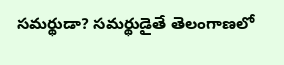సమర్థుడా? సమర్థుడైతే తెలంగాణలో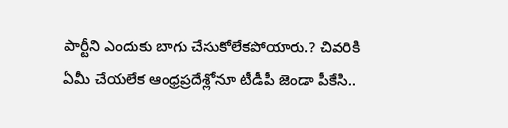పార్టీని ఎందుకు బాగు చేసుకోలేకపోయారు.? చివరికి ఏమీ చేయలేక ఆంధ్రప్రదేశ్లోనూ టీడీపీ జెండా పీకేసి..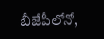బీజేపీలోనో,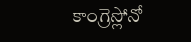కాంగ్రెస్లోనో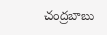చంద్రబాబు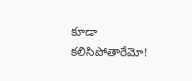కూడా కలిసిపోతారేమో!